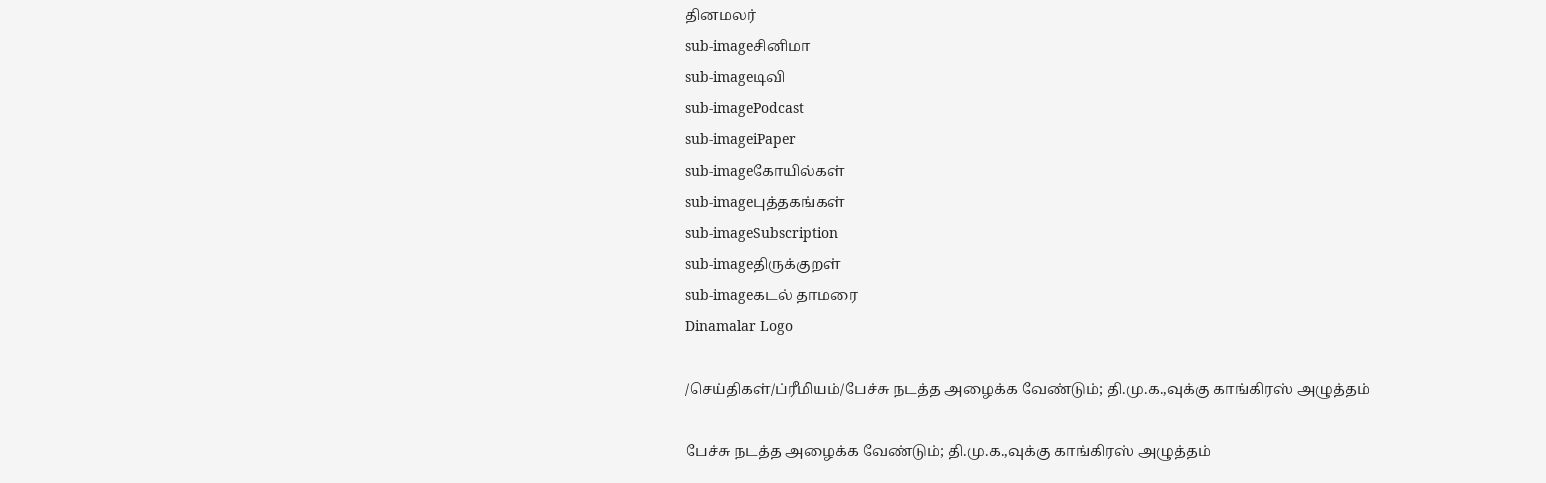தினமலர்
sub-imageசினிமா
sub-imageடிவி
sub-imagePodcast
sub-imageiPaper
sub-imageகோயில்கள்
sub-imageபுத்தகங்கள்
sub-imageSubscription
sub-imageதிருக்குறள்
sub-imageகடல் தாமரை
Dinamalar Logo

/செய்திகள்/ப்ரீமியம்/பேச்சு நடத்த அழைக்க வேண்டும்; தி.மு.க.,வுக்கு காங்கிரஸ் அழுத்தம்

பேச்சு நடத்த அழைக்க வேண்டும்; தி.மு.க.,வுக்கு காங்கிரஸ் அழுத்தம்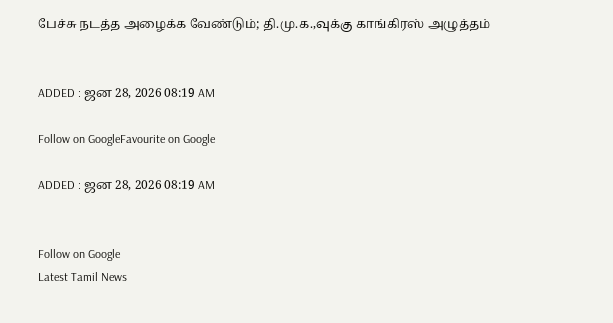பேச்சு நடத்த அழைக்க வேண்டும்; தி.மு.க.,வுக்கு காங்கிரஸ் அழுத்தம்


ADDED : ஜன 28, 2026 08:19 AM

Follow on GoogleFavourite on Google

ADDED : ஜன 28, 2026 08:19 AM


Follow on Google
Latest Tamil News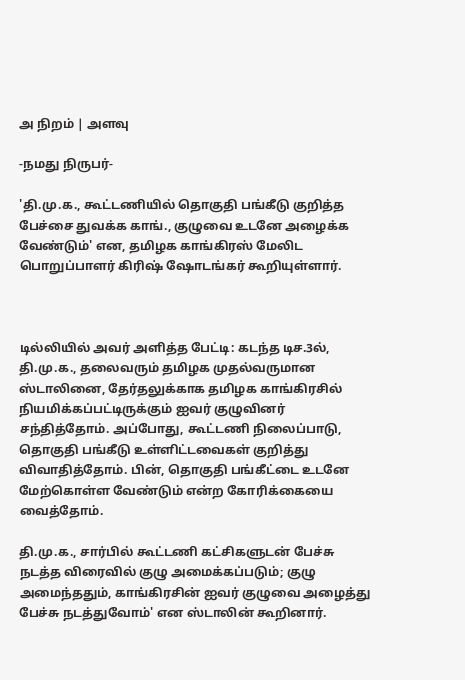அ நிறம் | அளவு

-நமது நிருபர்-

'தி.மு.க., கூட்டணியில் தொகுதி பங்கீடு குறித்த பேச்சை துவக்க காங்., குழுவை உடனே அழைக்க வேண்டும்' என, தமிழக காங்கிரஸ் மேலிட பொறுப்பாளர் கிரிஷ் ஷோடங்கர் கூறியுள்ளார்.



டில்லியில் அவர் அளித்த பேட்டி: கடந்த டிச.3ல், தி.மு.க., தலைவரும் தமிழக முதல்வருமான ஸ்டாலினை, தேர்தலுக்காக தமிழக காங்கிரசில் நியமிக்கப்பட்டிருக்கும் ஐவர் குழுவினர் சந்தித்தோம். அப்போது, கூட்டணி நிலைப்பாடு, தொகுதி பங்கீடு உள்ளிட்டவைகள் குறித்து விவாதித்தோம். பின், தொகுதி பங்கீட்டை உடனே மேற்கொள்ள வேண்டும் என்ற கோரிக்கையை வைத்தோம்.

தி.மு.க., சார்பில் கூட்டணி கட்சிகளுடன் பேச்சு நடத்த விரைவில் குழு அமைக்கப்படும்; குழு அமைந்ததும், காங்கிரசின் ஐவர் குழுவை அழைத்து பேச்சு நடத்துவோம்' என ஸ்டாலின் கூறினார்.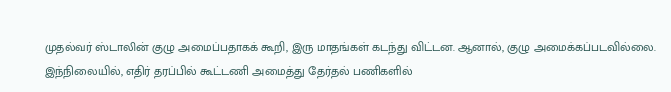முதல்வர் ஸ்டாலின் குழு அமைப்பதாகக் கூறி, இரு மாதங்கள் கடந்து விட்டன. ஆனால், குழு அமைக்கப்படவில்லை. இந்நிலையில், எதிர் தரப்பில் கூட்டணி அமைத்து தேர்தல் பணிகளில்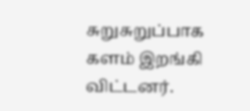சுறுசுறுப்பாக களம் இறங்கி விட்டனர்.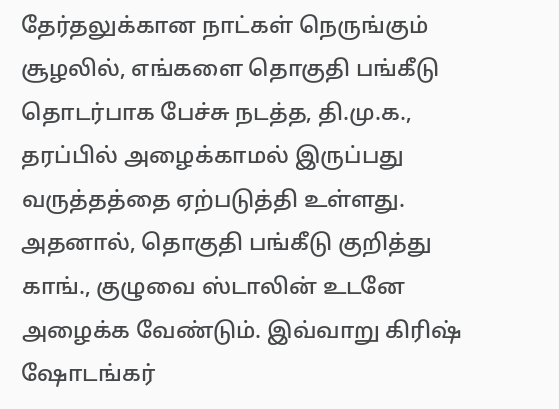தேர்தலுக்கான நாட்கள் நெருங்கும் சூழலில், எங்களை தொகுதி பங்கீடு தொடர்பாக பேச்சு நடத்த, தி.மு.க., தரப்பில் அழைக்காமல் இருப்பது வருத்தத்தை ஏற்படுத்தி உள்ளது. அதனால், தொகுதி பங்கீடு குறித்து காங்., குழுவை ஸ்டாலின் உடனே அழைக்க வேண்டும். இவ்வாறு கிரிஷ் ஷோடங்கர்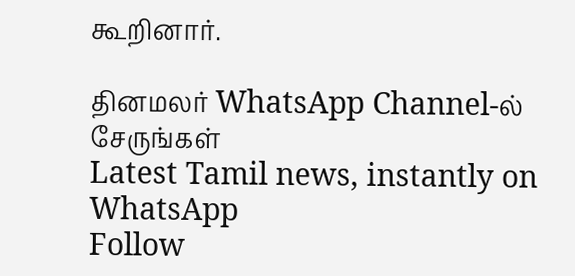கூறினார்.

தினமலர் WhatsApp Channel-ல் சேருங்கள்
Latest Tamil news, instantly on WhatsApp
Follow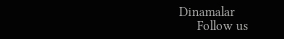Dinamalar
      Follow us